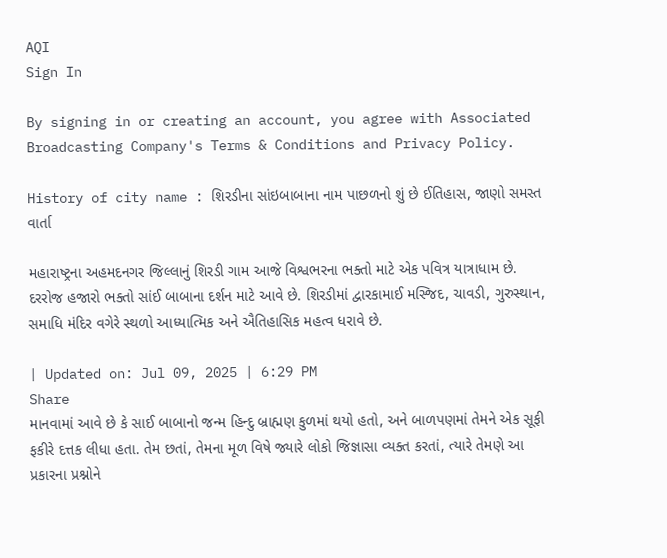AQI
Sign In

By signing in or creating an account, you agree with Associated Broadcasting Company's Terms & Conditions and Privacy Policy.

History of city name : શિરડીના સાંઇબાબાના નામ પાછળનો શું છે ઈતિહાસ, જાણો સમસ્ત વાર્તા

મહારાષ્ટ્રના અહમદનગર જિલ્લાનું શિરડી ગામ આજે વિશ્વભરના ભક્તો માટે એક પવિત્ર યાત્રાધામ છે. દરરોજ હજારો ભક્તો સાંઈ બાબાના દર્શન માટે આવે છે. શિરડીમાં દ્વારકામાઈ મસ્જિદ, ચાવડી, ગુરુસ્થાન, સમાધિ મંદિર વગેરે સ્થળો આધ્યાત્મિક અને ઐતિહાસિક મહત્વ ધરાવે છે.

| Updated on: Jul 09, 2025 | 6:29 PM
Share
માનવામાં આવે છે કે સાઈ બાબાનો જન્મ હિન્દુ બ્રાહ્મણ કુળમાં થયો હતો, અને બાળપણમાં તેમને એક સૂફી ફકીરે દત્તક લીધા હતા. તેમ છતાં, તેમના મૂળ વિષે જ્યારે લોકો જિજ્ઞાસા વ્યક્ત કરતાં, ત્યારે તેમણે આ પ્રકારના પ્રશ્નોને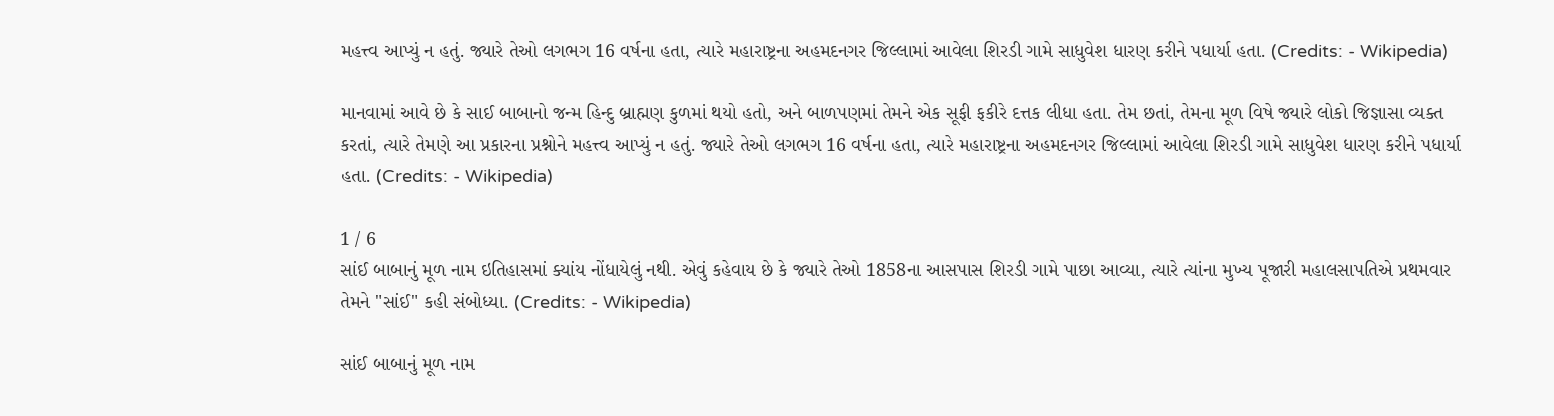મહત્ત્વ આપ્યું ન હતું. જ્યારે તેઓ લગભગ 16 વર્ષના હતા, ત્યારે મહારાષ્ટ્રના અહમદનગર જિલ્લામાં આવેલા શિરડી ગામે સાધુવેશ ધારણ કરીને પધાર્યા હતા. (Credits: - Wikipedia)

માનવામાં આવે છે કે સાઈ બાબાનો જન્મ હિન્દુ બ્રાહ્મણ કુળમાં થયો હતો, અને બાળપણમાં તેમને એક સૂફી ફકીરે દત્તક લીધા હતા. તેમ છતાં, તેમના મૂળ વિષે જ્યારે લોકો જિજ્ઞાસા વ્યક્ત કરતાં, ત્યારે તેમણે આ પ્રકારના પ્રશ્નોને મહત્ત્વ આપ્યું ન હતું. જ્યારે તેઓ લગભગ 16 વર્ષના હતા, ત્યારે મહારાષ્ટ્રના અહમદનગર જિલ્લામાં આવેલા શિરડી ગામે સાધુવેશ ધારણ કરીને પધાર્યા હતા. (Credits: - Wikipedia)

1 / 6
સાંઈ બાબાનું મૂળ નામ ઇતિહાસમાં ક્યાંય નોંધાયેલું નથી. એવું કહેવાય છે કે જ્યારે તેઓ 1858ના આસપાસ શિરડી ગામે પાછા આવ્યા, ત્યારે ત્યાંના મુખ્ય પૂજારી મહાલસાપતિએ પ્રથમવાર તેમને "સાંઈ" કહી સંબોધ્યા. (Credits: - Wikipedia)

સાંઈ બાબાનું મૂળ નામ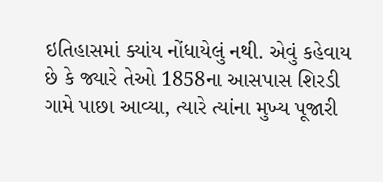ઇતિહાસમાં ક્યાંય નોંધાયેલું નથી. એવું કહેવાય છે કે જ્યારે તેઓ 1858ના આસપાસ શિરડી ગામે પાછા આવ્યા, ત્યારે ત્યાંના મુખ્ય પૂજારી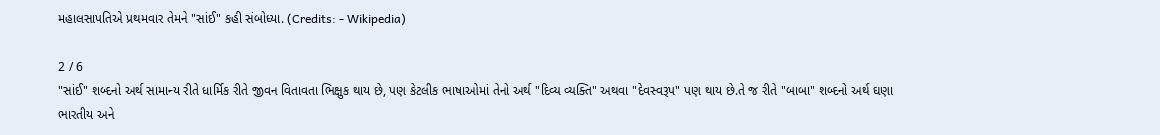મહાલસાપતિએ પ્રથમવાર તેમને "સાંઈ" કહી સંબોધ્યા. (Credits: - Wikipedia)

2 / 6
"સાંઈ" શબ્દનો અર્થ સામાન્ય રીતે ધાર્મિક રીતે જીવન વિતાવતા ભિક્ષુક થાય છે, પણ કેટલીક ભાષાઓમાં તેનો અર્થ "દિવ્ય વ્યક્તિ" અથવા "દેવસ્વરૂપ" પણ થાય છે.તે જ રીતે "બાબા" શબ્દનો અર્થ ઘણા ભારતીય અને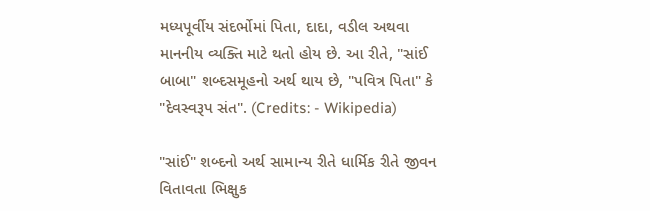મધ્યપૂર્વીય સંદર્ભોમાં પિતા, દાદા, વડીલ અથવા માનનીય વ્યક્તિ માટે થતો હોય છે. આ રીતે, "સાંઈ બાબા" શબ્દસમૂહનો અર્થ થાય છે, "પવિત્ર પિતા" કે "દેવસ્વરૂપ સંત". (Credits: - Wikipedia)

"સાંઈ" શબ્દનો અર્થ સામાન્ય રીતે ધાર્મિક રીતે જીવન વિતાવતા ભિક્ષુક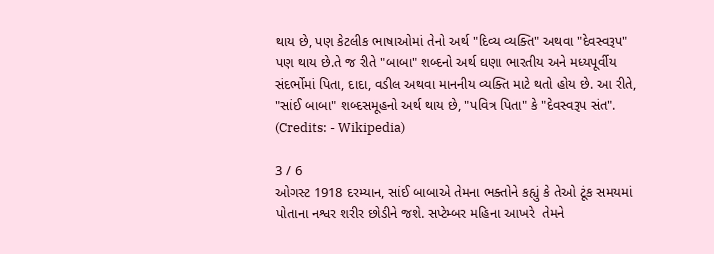થાય છે, પણ કેટલીક ભાષાઓમાં તેનો અર્થ "દિવ્ય વ્યક્તિ" અથવા "દેવસ્વરૂપ" પણ થાય છે.તે જ રીતે "બાબા" શબ્દનો અર્થ ઘણા ભારતીય અને મધ્યપૂર્વીય સંદર્ભોમાં પિતા, દાદા, વડીલ અથવા માનનીય વ્યક્તિ માટે થતો હોય છે. આ રીતે, "સાંઈ બાબા" શબ્દસમૂહનો અર્થ થાય છે, "પવિત્ર પિતા" કે "દેવસ્વરૂપ સંત". (Credits: - Wikipedia)

3 / 6
ઓગસ્ટ 1918 દરમ્યાન, સાંઈ બાબાએ તેમના ભક્તોને કહ્યું કે તેઓ ટૂંક સમયમાં  પોતાના નશ્વર શરીર છોડીને જશે. સપ્ટેમ્બર મહિના આખરે  તેમને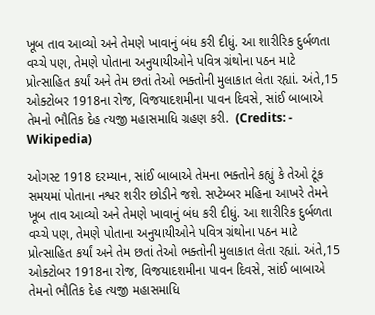ખૂબ તાવ આવ્યો અને તેમણે ખાવાનું બંધ કરી દીધું. આ શારીરિક દુર્બળતા વચ્ચે પણ, તેમણે પોતાના અનુયાયીઓને પવિત્ર ગ્રંથોના પઠન માટે પ્રોત્સાહિત કર્યાં અને તેમ છતાં તેઓ ભક્તોની મુલાકાત લેતા રહ્યાં. અંતે,15 ઓક્ટોબર 1918ના રોજ, વિજયાદશમીના પાવન દિવસે, સાંઈ બાબાએ તેમનો ભૌતિક દેહ ત્યજી મહાસમાધિ ગ્રહણ કરી.  (Credits: - Wikipedia)

ઓગસ્ટ 1918 દરમ્યાન, સાંઈ બાબાએ તેમના ભક્તોને કહ્યું કે તેઓ ટૂંક સમયમાં પોતાના નશ્વર શરીર છોડીને જશે. સપ્ટેમ્બર મહિના આખરે તેમને ખૂબ તાવ આવ્યો અને તેમણે ખાવાનું બંધ કરી દીધું. આ શારીરિક દુર્બળતા વચ્ચે પણ, તેમણે પોતાના અનુયાયીઓને પવિત્ર ગ્રંથોના પઠન માટે પ્રોત્સાહિત કર્યાં અને તેમ છતાં તેઓ ભક્તોની મુલાકાત લેતા રહ્યાં. અંતે,15 ઓક્ટોબર 1918ના રોજ, વિજયાદશમીના પાવન દિવસે, સાંઈ બાબાએ તેમનો ભૌતિક દેહ ત્યજી મહાસમાધિ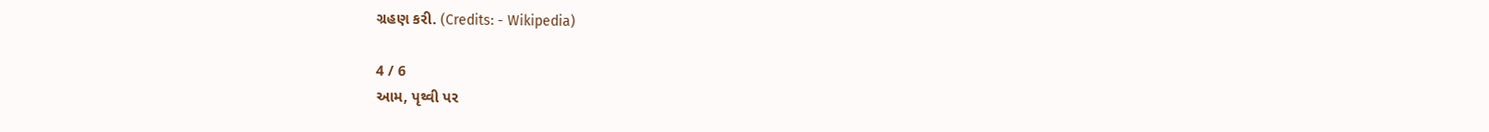ગ્રહણ કરી. (Credits: - Wikipedia)

4 / 6
આમ, પૃથ્વી પર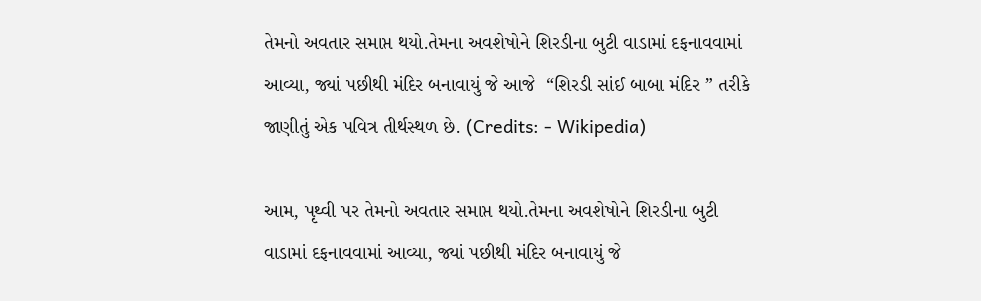તેમનો અવતાર સમાપ્ત થયો.તેમના અવશેષોને શિરડીના બુટી વાડામાં દફનાવવામાં આવ્યા, જ્યાં પછીથી મંદિર બનાવાયું જે આજે  “શિરડી સાંઈ બાબા મંદિર ” તરીકે જાણીતું એક પવિત્ર તીર્થસ્થળ છે. (Credits: - Wikipedia)

આમ, પૃથ્વી પર તેમનો અવતાર સમાપ્ત થયો.તેમના અવશેષોને શિરડીના બુટી વાડામાં દફનાવવામાં આવ્યા, જ્યાં પછીથી મંદિર બનાવાયું જે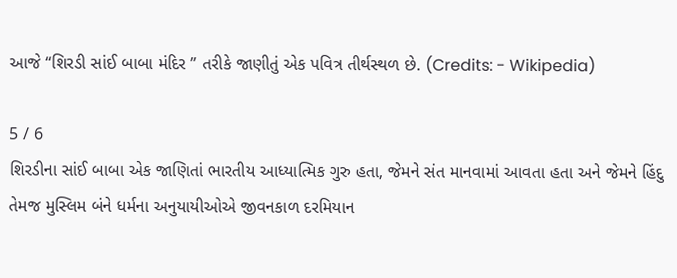આજે “શિરડી સાંઈ બાબા મંદિર ” તરીકે જાણીતું એક પવિત્ર તીર્થસ્થળ છે. (Credits: - Wikipedia)

5 / 6
શિરડીના સાંઈ બાબા એક જાણિતાં ભારતીય આધ્યાત્મિક ગુરુ હતા, જેમને સંત માનવામાં આવતા હતા અને જેમને હિંદુ તેમજ મુસ્લિમ બંને ધર્મના અનુયાયીઓએ જીવનકાળ દરમિયાન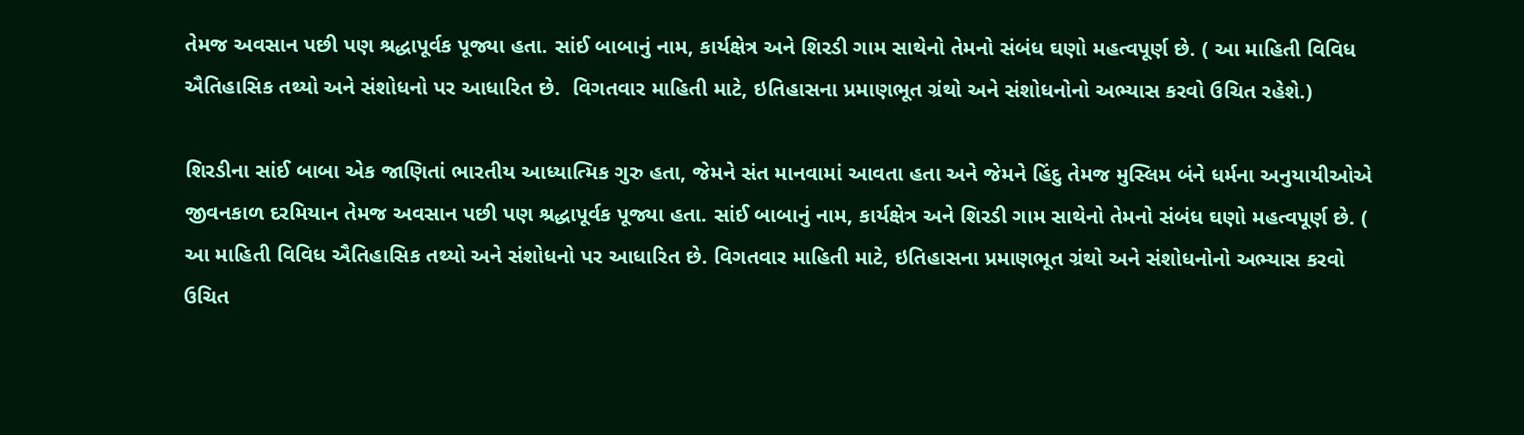તેમજ અવસાન પછી પણ શ્રદ્ધાપૂર્વક પૂજ્યા હતા. સાંઈ બાબાનું નામ, કાર્યક્ષેત્ર અને શિરડી ગામ સાથેનો તેમનો સંબંધ ઘણો મહત્વપૂર્ણ છે. ( આ માહિતી વિવિધ ઐતિહાસિક તથ્યો અને સંશોધનો પર આધારિત છે.  વિગતવાર માહિતી માટે, ઇતિહાસના પ્રમાણભૂત ગ્રંથો અને સંશોધનોનો અભ્યાસ કરવો ઉચિત રહેશે.)

શિરડીના સાંઈ બાબા એક જાણિતાં ભારતીય આધ્યાત્મિક ગુરુ હતા, જેમને સંત માનવામાં આવતા હતા અને જેમને હિંદુ તેમજ મુસ્લિમ બંને ધર્મના અનુયાયીઓએ જીવનકાળ દરમિયાન તેમજ અવસાન પછી પણ શ્રદ્ધાપૂર્વક પૂજ્યા હતા. સાંઈ બાબાનું નામ, કાર્યક્ષેત્ર અને શિરડી ગામ સાથેનો તેમનો સંબંધ ઘણો મહત્વપૂર્ણ છે. ( આ માહિતી વિવિધ ઐતિહાસિક તથ્યો અને સંશોધનો પર આધારિત છે. વિગતવાર માહિતી માટે, ઇતિહાસના પ્રમાણભૂત ગ્રંથો અને સંશોધનોનો અભ્યાસ કરવો ઉચિત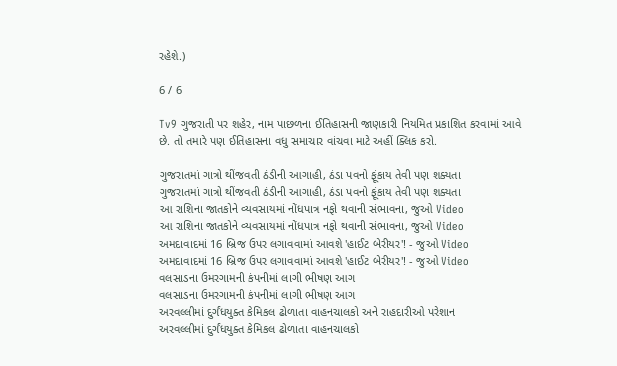રહેશે.)

6 / 6

Tv9 ગુજરાતી પર શહેર, નામ પાછળના ઈતિહાસની જાણકારી નિયમિત પ્રકાશિત કરવામાં આવે છે. તો તમારે પણ ઈતિહાસના વધુ સમાચાર વાંચવા માટે અહીં ક્લિક કરો.

ગુજરાતમાં ગાત્રો થીંજવતી ઠંડીની આગાહી, ઠંડા પવનો ફૂંકાય તેવી પણ શક્યતા
ગુજરાતમાં ગાત્રો થીંજવતી ઠંડીની આગાહી, ઠંડા પવનો ફૂંકાય તેવી પણ શક્યતા
આ રાશિના જાતકોને વ્યવસાયમાં નોંધપાત્ર નફો થવાની સંભાવના, જુઓ Video
આ રાશિના જાતકોને વ્યવસાયમાં નોંધપાત્ર નફો થવાની સંભાવના, જુઓ Video
અમદાવાદમાં 16 બ્રિજ ઉપર લગાવવામાં આવશે 'હાઈટ બેરીયર'! - જુઓ Video
અમદાવાદમાં 16 બ્રિજ ઉપર લગાવવામાં આવશે 'હાઈટ બેરીયર'! - જુઓ Video
વલસાડના ઉમરગામની કંપનીમાં લાગી ભીષણ આગ
વલસાડના ઉમરગામની કંપનીમાં લાગી ભીષણ આગ
અરવલ્લીમાં દુર્ગંધયુક્ત કેમિકલ ઢોળાતા વાહનચાલકો અને રાહદારીઓ પરેશાન
અરવલ્લીમાં દુર્ગંધયુક્ત કેમિકલ ઢોળાતા વાહનચાલકો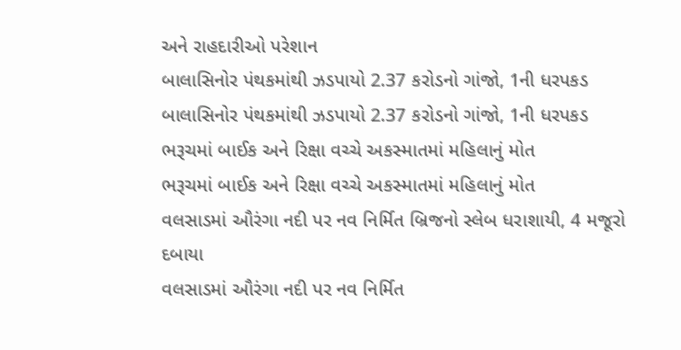અને રાહદારીઓ પરેશાન
બાલાસિનોર પંથકમાંથી ઝડપાયો 2.37 કરોડનો ગાંજો, 1ની ધરપકડ
બાલાસિનોર પંથકમાંથી ઝડપાયો 2.37 કરોડનો ગાંજો, 1ની ધરપકડ
ભરૂચમાં બાઈક અને રિક્ષા વચ્ચે અકસ્માતમાં મહિલાનું મોત
ભરૂચમાં બાઈક અને રિક્ષા વચ્ચે અકસ્માતમાં મહિલાનું મોત
વલસાડમાં ઔરંગા નદી પર નવ નિર્મિત બ્રિજનો સ્લેબ ધરાશાયી, 4 મજૂરો દબાયા
વલસાડમાં ઔરંગા નદી પર નવ નિર્મિત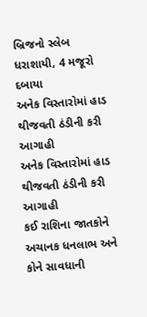બ્રિજનો સ્લેબ ધરાશાયી, 4 મજૂરો દબાયા
અનેક વિસ્તારોમાં હાડ થીજવતી ઠંડીની કરી આગાહી
અનેક વિસ્તારોમાં હાડ થીજવતી ઠંડીની કરી આગાહી
કઈ રાશિના જાતકોને અચાનક ધનલાભ અને કોને સાવધાની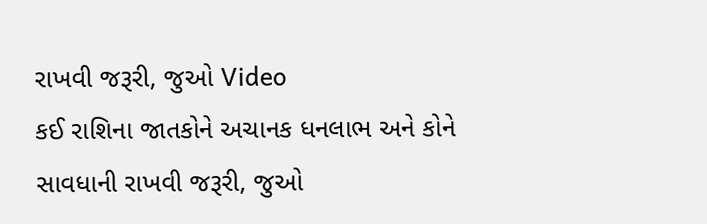રાખવી જરૂરી, જુઓ Video
કઈ રાશિના જાતકોને અચાનક ધનલાભ અને કોને સાવધાની રાખવી જરૂરી, જુઓ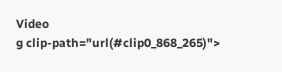Video
g clip-path="url(#clip0_868_265)">